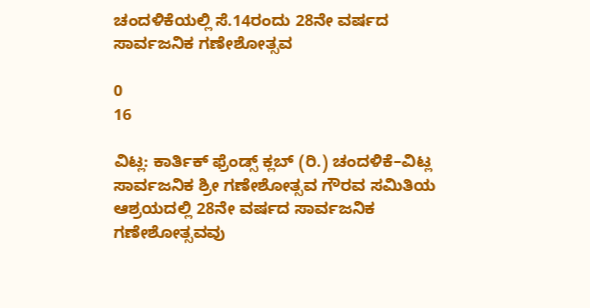ಚಂದಳಿಕೆಯಲ್ಲಿ ಸೆ.14ರಂದು 28ನೇ ವರ್ಷದ ಸಾರ್ವಜನಿಕ ಗಣೇಶೋತ್ಸವ

0
16

ವಿಟ್ಲ: ಕಾರ್ತಿಕ್ ಫ್ರೆಂಡ್ಸ್ ಕ್ಲಬ್ (ರಿ.) ಚಂದಳಿಕೆ–ವಿಟ್ಲ ಸಾರ್ವಜನಿಕ ಶ್ರೀ ಗಣೇಶೋತ್ಸವ ಗೌರವ ಸಮಿತಿಯ ಆಶ್ರಯದಲ್ಲಿ 28ನೇ ವರ್ಷದ ಸಾರ್ವಜನಿಕ ಗಣೇಶೋತ್ಸವವು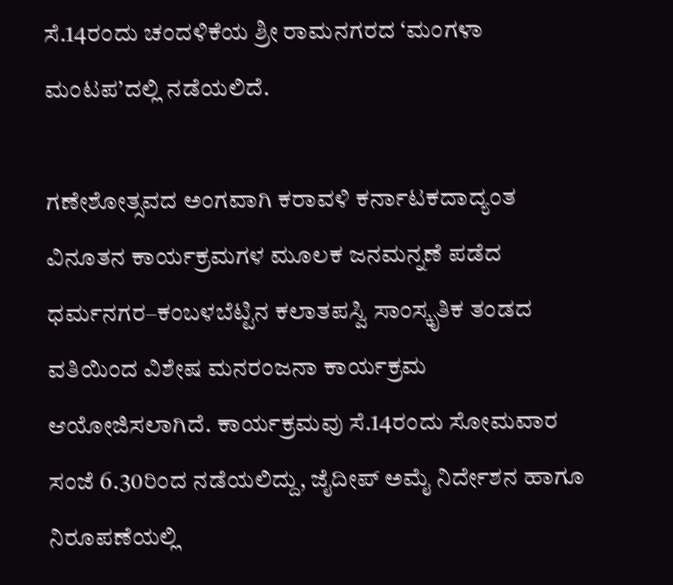ಸೆ.14ರಂದು ಚಂದಳಿಕೆಯ ಶ್ರೀ ರಾಮನಗರದ ‘ಮಂಗಳಾ ಮಂಟಪ’ದಲ್ಲಿ ನಡೆಯಲಿದೆ.

ಗಣೇಶೋತ್ಸವದ ಅಂಗವಾಗಿ ಕರಾವಳಿ ಕರ್ನಾಟಕದಾದ್ಯಂತ ವಿನೂತನ ಕಾರ್ಯಕ್ರಮಗಳ ಮೂಲಕ ಜನಮನ್ನಣೆ ಪಡೆದ ಧರ್ಮನಗರ–ಕಂಬಳಬೆಟ್ಟಿನ ಕಲಾತಪಸ್ವಿ ಸಾಂಸ್ಕೃತಿಕ ತಂಡದ ವತಿಯಿಂದ ವಿಶೇಷ ಮನರಂಜನಾ ಕಾರ್ಯಕ್ರಮ ಆಯೋಜಿಸಲಾಗಿದೆ. ಕಾರ್ಯಕ್ರಮವು ಸೆ.14ರಂದು ಸೋಮವಾರ ಸಂಜೆ 6.30ರಿಂದ ನಡೆಯಲಿದ್ದು, ಜೈದೀಪ್ ಅಮೈ ನಿರ್ದೇಶನ ಹಾಗೂ ನಿರೂಪಣೆಯಲ್ಲಿ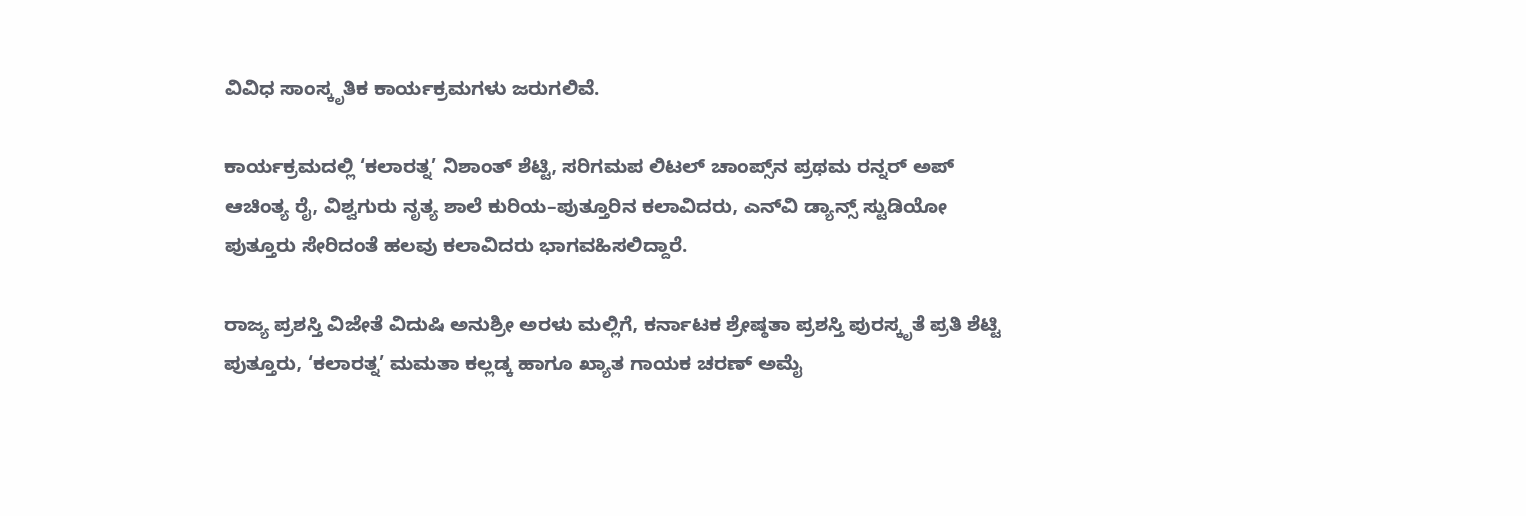ವಿವಿಧ ಸಾಂಸ್ಕೃತಿಕ ಕಾರ್ಯಕ್ರಮಗಳು ಜರುಗಲಿವೆ.

ಕಾರ್ಯಕ್ರಮದಲ್ಲಿ ‘ಕಲಾರತ್ನ’ ನಿಶಾಂತ್ ಶೆಟ್ಟಿ, ಸರಿಗಮಪ ಲಿಟಲ್ ಚಾಂಪ್ಸ್‌ನ ಪ್ರಥಮ ರನ್ನರ್ ಅಪ್ ಆಚಿಂತ್ಯ ರೈ, ವಿಶ್ವಗುರು ನೃತ್ಯ ಶಾಲೆ ಕುರಿಯ–ಪುತ್ತೂರಿನ ಕಲಾವಿದರು, ಎನ್‌ವಿ ಡ್ಯಾನ್ಸ್ ಸ್ಟುಡಿಯೋ ಪುತ್ತೂರು ಸೇರಿದಂತೆ ಹಲವು ಕಲಾವಿದರು ಭಾಗವಹಿಸಲಿದ್ದಾರೆ.

ರಾಜ್ಯ ಪ್ರಶಸ್ತಿ ವಿಜೇತೆ ವಿದುಷಿ ಅನುಶ್ರೀ ಅರಳು ಮಲ್ಲಿಗೆ, ಕರ್ನಾಟಕ ಶ್ರೇಷ್ಠತಾ ಪ್ರಶಸ್ತಿ ಪುರಸ್ಕೃತೆ ಪ್ರತಿ ಶೆಟ್ಟಿ ಪುತ್ತೂರು, ‘ಕಲಾರತ್ನ’ ಮಮತಾ ಕಲ್ಲಡ್ಕ ಹಾಗೂ ಖ್ಯಾತ ಗಾಯಕ ಚರಣ್ ಅಮೈ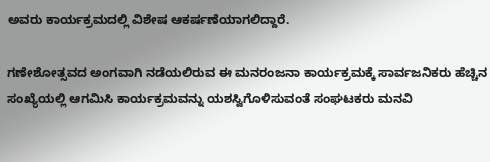ಅವರು ಕಾರ್ಯಕ್ರಮದಲ್ಲಿ ವಿಶೇಷ ಆಕರ್ಷಣೆಯಾಗಲಿದ್ದಾರೆ.

ಗಣೇಶೋತ್ಸವದ ಅಂಗವಾಗಿ ನಡೆಯಲಿರುವ ಈ ಮನರಂಜನಾ ಕಾರ್ಯಕ್ರಮಕ್ಕೆ ಸಾರ್ವಜನಿಕರು ಹೆಚ್ಚಿನ ಸಂಖ್ಯೆಯಲ್ಲಿ ಆಗಮಿಸಿ ಕಾರ್ಯಕ್ರಮವನ್ನು ಯಶಸ್ವಿಗೊಳಿಸುವಂತೆ ಸಂಘಟಕರು ಮನವಿ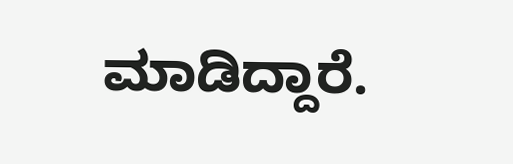ಮಾಡಿದ್ದಾರೆ.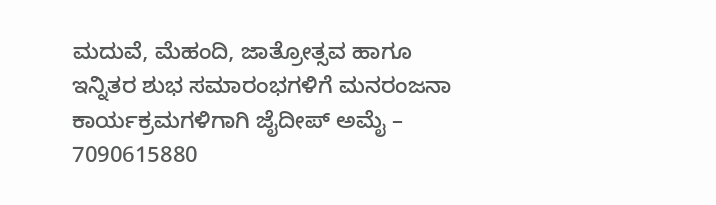ಮದುವೆ, ಮೆಹಂದಿ, ಜಾತ್ರೋತ್ಸವ ಹಾಗೂ ಇನ್ನಿತರ ಶುಭ ಸಮಾರಂಭಗಳಿಗೆ ಮನರಂಜನಾ ಕಾರ್ಯಕ್ರಮಗಳಿಗಾಗಿ ಜೈದೀಪ್ ಅಮೈ – 7090615880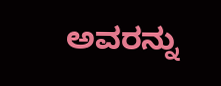ಅವರನ್ನು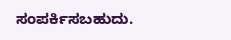ಸಂಪರ್ಕಿಸಬಹುದು.